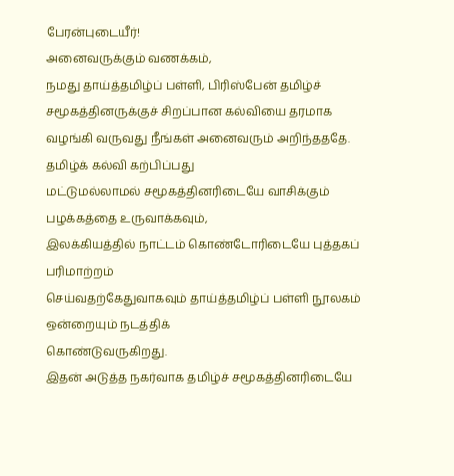பேரன்புடையீர்!
அனைவருக்கும் வணக்கம்,
நமது தாய்த்தமிழ்ப் பள்ளி, பிரிஸ்பேன் தமிழ்ச் சமூகத்தினருக்குச் சிறப்பான கல்வியை தரமாக
வழங்கி வருவது நீங்கள் அனைவரும் அறிந்தததே. தமிழ்க் கல்வி கற்பிப்பது
மட்டுமல்லாமல் சமூகத்தினரிடையே வாசிக்கும் பழக்கத்தை உருவாக்கவும்,
இலக்கியத்தில் நாட்டம் கொண்டோரிடையே புத்தகப் பரிமாற்றம்
செய்வதற்கேதுவாகவும் தாய்த்தமிழ்ப் பள்ளி நூலகம் ஒன்றையும் நடத்திக்
கொண்டுவருகிறது.
இதன் அடுத்த நகர்வாக தமிழ்ச் சமூகத்தினரிடையே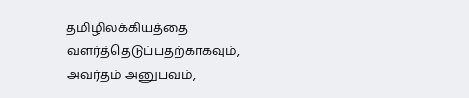தமிழிலக்கியத்தை வளர்த்தெடுப்பதற்காகவும், அவர்தம் அனுபவம்,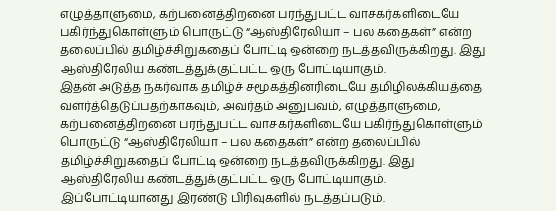எழுத்தாளுமை, கற்பனைத்திறனை பரந்துபட்ட வாசகர்களிடையே பகிர்ந்துகொள்ளும் பொருட்டு “ஆஸ்திரேலியா – பல கதைகள்” என்ற தலைப்பில் தமிழ்ச்சிறுகதைப் போட்டி ஒன்றை நடத்தவிருக்கிறது. இது ஆஸ்திரேலிய கண்டத்துக்குட்பட்ட ஒரு போட்டியாகும்.
இதன் அடுத்த நகர்வாக தமிழ்ச் சமூகத்தினரிடையே தமிழிலக்கியத்தை வளர்த்தெடுப்பதற்காகவும், அவர்தம் அனுபவம், எழுத்தாளுமை, கற்பனைத்திறனை பரந்துபட்ட வாசகர்களிடையே பகிர்ந்துகொள்ளும் பொருட்டு “ஆஸ்திரேலியா – பல கதைகள்” என்ற தலைப்பில் தமிழ்ச்சிறுகதைப் போட்டி ஒன்றை நடத்தவிருக்கிறது. இது ஆஸ்திரேலிய கண்டத்துக்குட்பட்ட ஒரு போட்டியாகும்.
இப்போட்டியானது இரண்டு பிரிவுகளில் நடத்தப்படும்.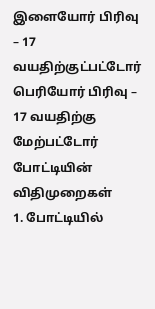இளையோர் பிரிவு – 17 வயதிற்குட்பட்டோர்
பெரியோர் பிரிவு – 17 வயதிற்கு மேற்பட்டோர்
போட்டியின் விதிமுறைகள்
1. போட்டியில்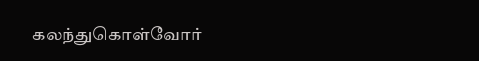கலந்துகொள்வோர்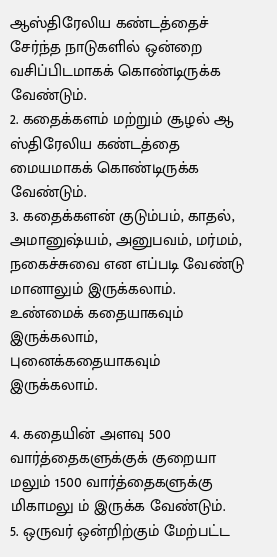ஆஸ்திரேலிய கண்டத்தைச் சேர்ந்த நாடுகளில் ஒன்றை வசிப்பிடமாகக் கொண்டிருக்க வேண்டும்.
2. கதைக்களம் மற்றும் சூழல் ஆ ஸ்திரேலிய கண்டத்தை மையமாகக் கொண்டிருக்க வேண்டும்.
3. கதைக்களன் குடும்பம், காதல், அமானுஷ்யம், அனுபவம், மர்மம், நகைச்சுவை என எப்படி வேண்டு மானாலும் இருக்கலாம். உண்மைக் கதையாகவும் இருக்கலாம், புனைக்கதையாகவும் இருக்கலாம்.

4. கதையின் அளவு 500 வார்த்தைகளுக்குக் குறையா மலும் 1500 வார்த்தைகளுக்கு மிகாமலு ம் இருக்க வேண்டும்.
5. ஒருவர் ஒன்றிற்கும் மேற்பட்ட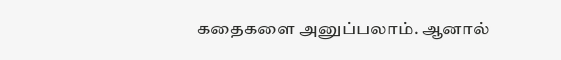கதைகளை அனுப்பலாம். ஆனால்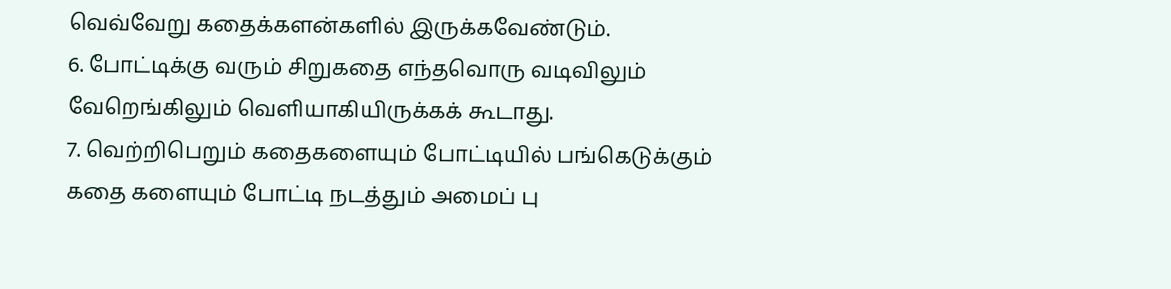வெவ்வேறு கதைக்களன்களில் இருக்கவேண்டும்.
6. போட்டிக்கு வரும் சிறுகதை எந்தவொரு வடிவிலும் வேறெங்கிலும் வெளியாகியிருக்கக் கூடாது.
7. வெற்றிபெறும் கதைகளையும் போட்டியில் பங்கெடுக்கும் கதை களையும் போட்டி நடத்தும் அமைப் பு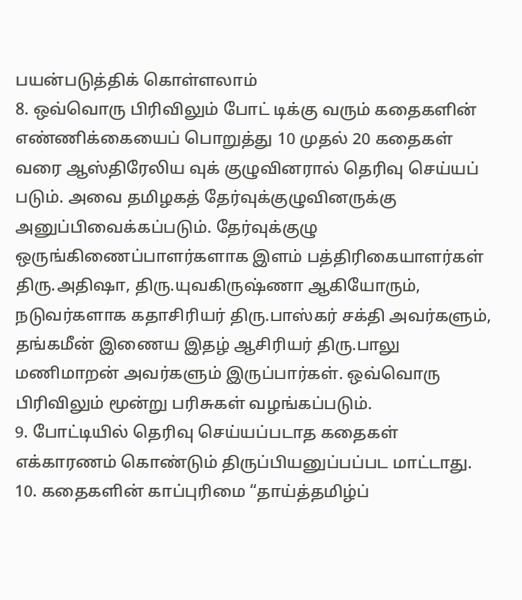பயன்படுத்திக் கொள்ளலாம்
8. ஒவ்வொரு பிரிவிலும் போட் டிக்கு வரும் கதைகளின் எண்ணிக்கையைப் பொறுத்து 10 முதல் 20 கதைகள் வரை ஆஸ்திரேலிய வுக் குழுவினரால் தெரிவு செய்யப் படும். அவை தமிழகத் தேர்வுக்குழுவினருக்கு அனுப்பிவைக்கப்படும். தேர்வுக்குழு ஒருங்கிணைப்பாளர்களாக இளம் பத்திரிகையாளர்கள் திரு.அதிஷா, திரு.யுவகிருஷ்ணா ஆகியோரும், நடுவர்களாக கதாசிரியர் திரு.பாஸ்கர் சக்தி அவர்களும், தங்கமீன் இணைய இதழ் ஆசிரியர் திரு.பாலு மணிமாறன் அவர்களும் இருப்பார்கள். ஒவ்வொரு பிரிவிலும் மூன்று பரிசுகள் வழங்கப்படும்.
9. போட்டியில் தெரிவு செய்யப்படாத கதைகள் எக்காரணம் கொண்டும் திருப்பியனுப்பப்பட மாட்டாது.
10. கதைகளின் காப்புரிமை “தாய்த்தமிழ்ப்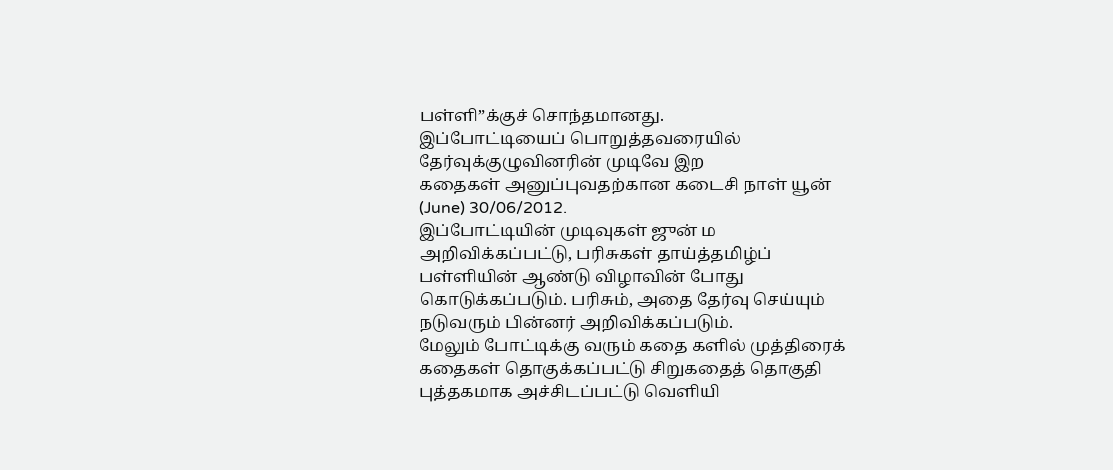பள்ளி”க்குச் சொந்தமானது.
இப்போட்டியைப் பொறுத்தவரையில் தேர்வுக்குழுவினரின் முடிவே இற
கதைகள் அனுப்புவதற்கான கடைசி நாள் யூன் (June) 30/06/2012.
இப்போட்டியின் முடிவுகள் ஜுன் ம அறிவிக்கப்பட்டு, பரிசுகள் தாய்த்தமிழ்ப் பள்ளியின் ஆண்டு விழாவின் போது கொடுக்கப்படும். பரிசும், அதை தேர்வு செய்யும் நடுவரும் பின்னர் அறிவிக்கப்படும்.
மேலும் போட்டிக்கு வரும் கதை களில் முத்திரைக் கதைகள் தொகுக்கப்பட்டு சிறுகதைத் தொகுதி புத்தகமாக அச்சிடப்பட்டு வெளியி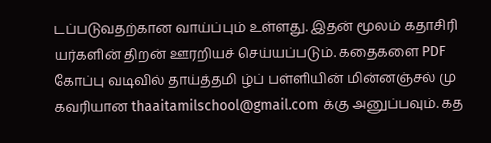டப்படுவதற்கான வாய்ப்பும் உள்ளது. இதன் மூலம் கதாசிரி யர்களின் திறன் ஊரறியச் செய்யப்படும். கதைகளை PDF கோப்பு வடிவில் தாய்த்தமி ழ்ப் பள்ளியின் மின்னஞ்சல் மு கவரியான thaaitamilschool@gmail.com க்கு அனுப்பவும். கத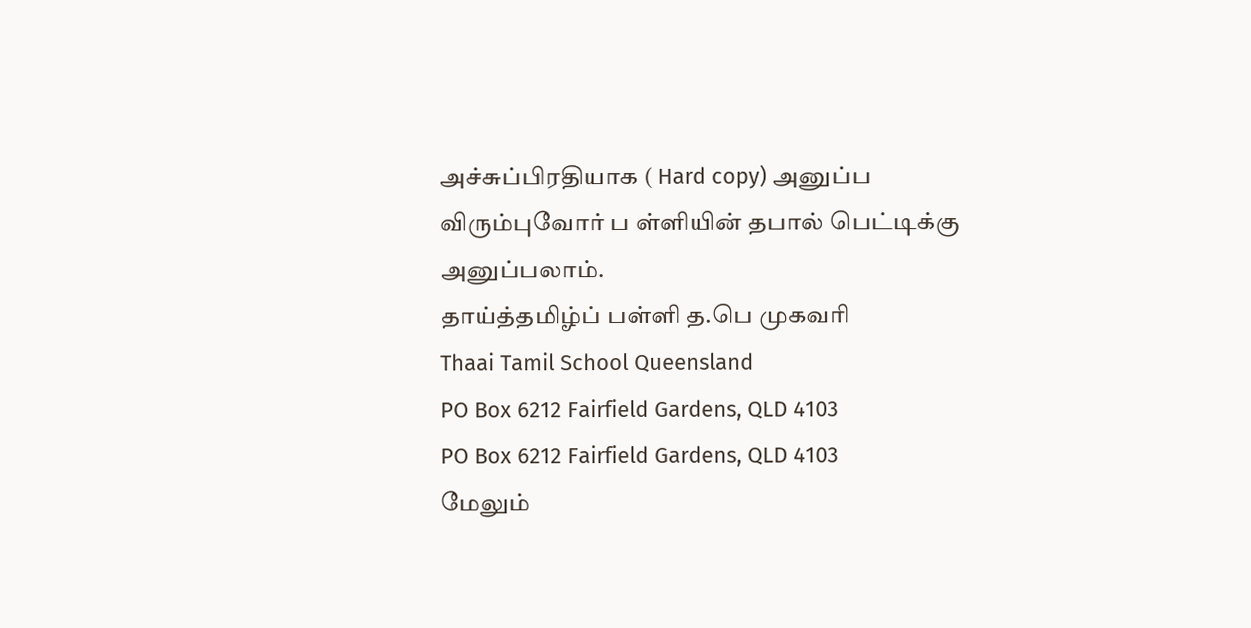அச்சுப்பிரதியாக ( Hard copy) அனுப்ப விரும்புவோர் ப ள்ளியின் தபால் பெட்டிக்கு அனுப்பலாம்.
தாய்த்தமிழ்ப் பள்ளி த.பெ முகவரி
Thaai Tamil School Queensland
PO Box 6212 Fairfield Gardens, QLD 4103
PO Box 6212 Fairfield Gardens, QLD 4103
மேலும்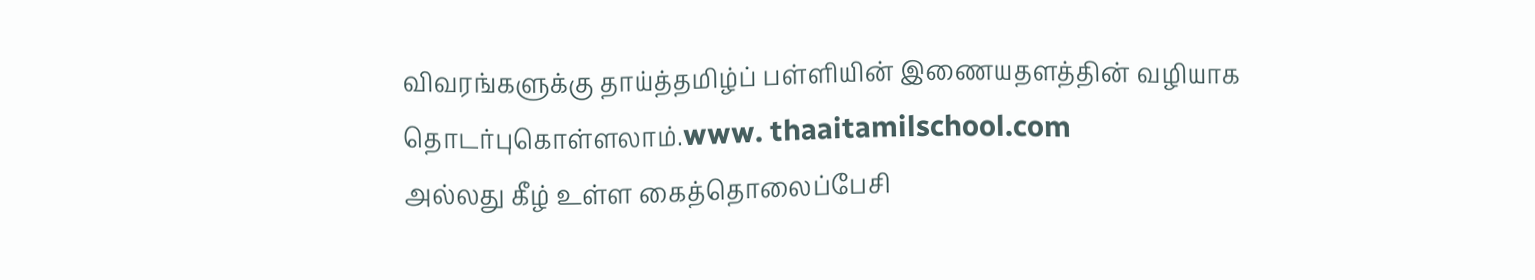விவரங்களுக்கு தாய்த்தமிழ்ப் பள்ளியின் இணையதளத்தின் வழியாக தொடர்புகொள்ளலாம்.www. thaaitamilschool.com
அல்லது கீழ் உள்ள கைத்தொலைப்பேசி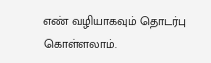எண் வழியாகவும் தொடர்பு கொள்ளலாம்.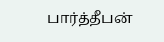பார்த்தீபன்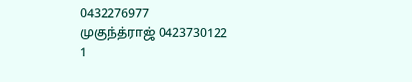0432276977
முகுந்த்ராஜ் 0423730122
1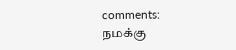comments:
நமக்கு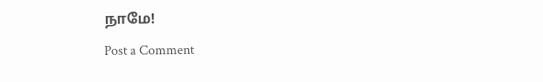நாமே!
Post a Comment